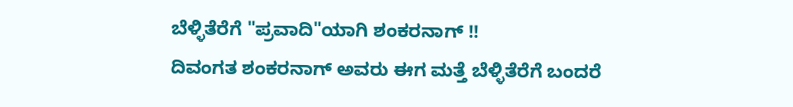ಬೆಳ್ಳಿತೆರೆಗೆ "ಪ್ರವಾದಿ"ಯಾಗಿ ಶಂಕರನಾಗ್ !!
ದಿವಂಗತ ಶಂಕರನಾಗ್ ಅವರು ಈಗ ಮತ್ತೆ ಬೆಳ್ಳಿತೆರೆಗೆ ಬಂದರೆ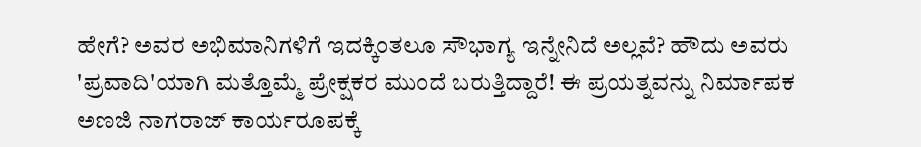ಹೇಗೆ? ಅವರ ಅಭಿಮಾನಿಗಳಿಗೆ ಇದಕ್ಕಿಂತಲೂ ಸೌಭಾಗ್ಯ ಇನ್ನೇನಿದೆ ಅಲ್ಲವೆ? ಹೌದು ಅವರು 'ಪ್ರವಾದಿ'ಯಾಗಿ ಮತ್ತೊಮ್ಮೆ ಪ್ರೇಕ್ಷಕರ ಮುಂದೆ ಬರುತ್ತಿದ್ದಾರೆ! ಈ ಪ್ರಯತ್ನವನ್ನು ನಿರ್ಮಾಪಕ ಅಣಜಿ ನಾಗರಾಜ್ ಕಾರ್ಯರೂಪಕ್ಕೆ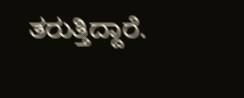ತರುತ್ತಿದ್ದಾರೆ.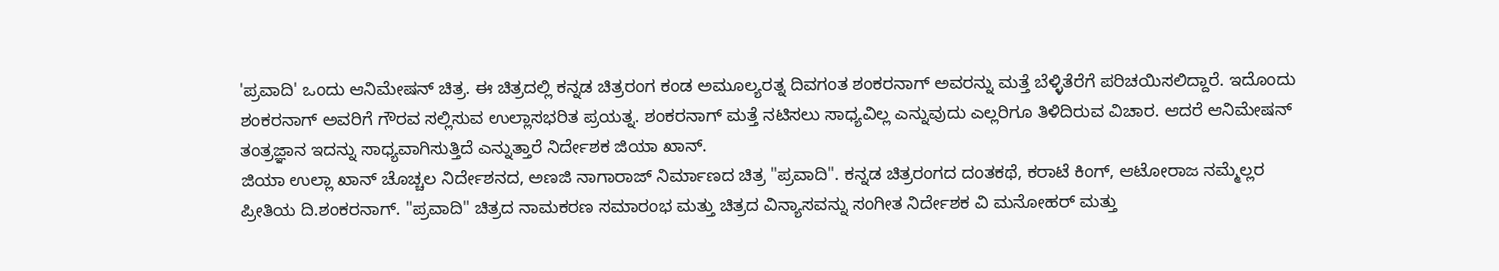'ಪ್ರವಾದಿ' ಒಂದು ಆನಿಮೇಷನ್ ಚಿತ್ರ. ಈ ಚಿತ್ರದಲ್ಲಿ ಕನ್ನಡ ಚಿತ್ರರಂಗ ಕಂಡ ಅಮೂಲ್ಯರತ್ನ ದಿವಗಂತ ಶಂಕರನಾಗ್ ಅವರನ್ನು ಮತ್ತೆ ಬೆಳ್ಳಿತೆರೆಗೆ ಪರಿಚಯಿಸಲಿದ್ದಾರೆ. ಇದೊಂದು ಶಂಕರನಾಗ್ ಅವರಿಗೆ ಗೌರವ ಸಲ್ಲಿಸುವ ಉಲ್ಲಾಸಭರಿತ ಪ್ರಯತ್ನ. ಶಂಕರನಾಗ್ ಮತ್ತೆ ನಟಿಸಲು ಸಾಧ್ಯವಿಲ್ಲ ಎನ್ನುವುದು ಎಲ್ಲರಿಗೂ ತಿಳಿದಿರುವ ವಿಚಾರ. ಆದರೆ ಆನಿಮೇಷನ್ ತಂತ್ರಜ್ಞಾನ ಇದನ್ನು ಸಾಧ್ಯವಾಗಿಸುತ್ತಿದೆ ಎನ್ನುತ್ತಾರೆ ನಿರ್ದೇಶಕ ಜಿಯಾ ಖಾನ್.
ಜಿಯಾ ಉಲ್ಲಾ ಖಾನ್ ಚೊಚ್ಚಲ ನಿರ್ದೇಶನದ, ಅಣಜಿ ನಾಗಾರಾಜ್ ನಿರ್ಮಾಣದ ಚಿತ್ರ "ಪ್ರವಾದಿ". ಕನ್ನಡ ಚಿತ್ರರಂಗದ ದಂತಕಥೆ, ಕರಾಟೆ ಕಿಂಗ್, ಆಟೋರಾಜ ನಮ್ಮೆಲ್ಲರ ಪ್ರೀತಿಯ ದಿ.ಶಂಕರನಾಗ್. "ಪ್ರವಾದಿ" ಚಿತ್ರದ ನಾಮಕರಣ ಸಮಾರಂಭ ಮತ್ತು ಚಿತ್ರದ ವಿನ್ಯಾಸವನ್ನು ಸಂಗೀತ ನಿರ್ದೇಶಕ ವಿ ಮನೋಹರ್ ಮತ್ತು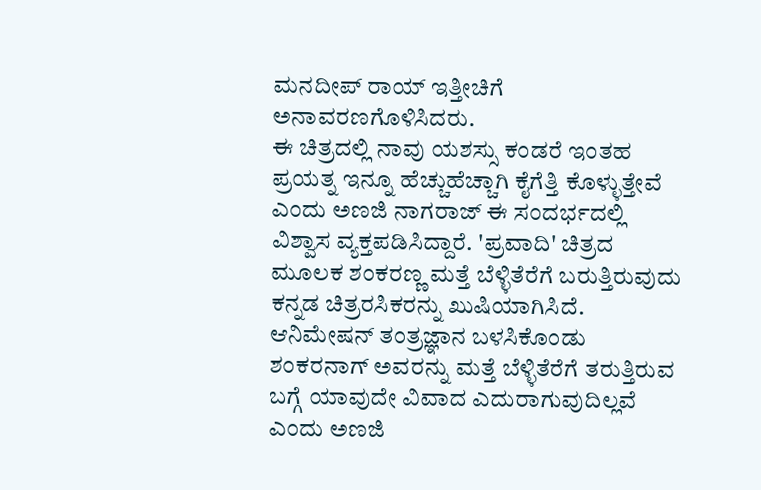ಮನದೀಪ್ ರಾಯ್ ಇತ್ತೀಚಿಗೆ ಅನಾವರಣಗೊಳಿಸಿದರು.
ಈ ಚಿತ್ರದಲ್ಲಿ ನಾವು ಯಶಸ್ಸು ಕಂಡರೆ ಇಂತಹ ಪ್ರಯತ್ನ ಇನ್ನೂ ಹೆಚ್ಚುಹೆಚ್ಚಾಗಿ ಕೈಗೆತ್ತಿ ಕೊಳ್ಳುತ್ತೇವೆ ಎಂದು ಅಣಜಿ ನಾಗರಾಜ್ ಈ ಸಂದರ್ಭದಲ್ಲಿ ವಿಶ್ವಾಸ ವ್ಯಕ್ತಪಡಿಸಿದ್ದಾರೆ. 'ಪ್ರವಾದಿ' ಚಿತ್ರದ ಮೂಲಕ ಶಂಕರಣ್ಣ ಮತ್ತೆ ಬೆಳ್ಳಿತೆರೆಗೆ ಬರುತ್ತಿರುವುದು ಕನ್ನಡ ಚಿತ್ರರಸಿಕರನ್ನು ಖುಷಿಯಾಗಿಸಿದೆ.
ಆನಿಮೇಷನ್ ತಂತ್ರಜ್ಞಾನ ಬಳಸಿಕೊಂಡು ಶಂಕರನಾಗ್ ಅವರನ್ನು ಮತ್ತೆ ಬೆಳ್ಳಿತೆರೆಗೆ ತರುತ್ತಿರುವ ಬಗ್ಗೆ ಯಾವುದೇ ವಿವಾದ ಎದುರಾಗುವುದಿಲ್ಲವೆ ಎಂದು ಅಣಜಿ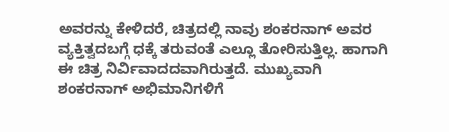ಅವರನ್ನು ಕೇಳಿದರೆ, ಚಿತ್ರದಲ್ಲಿ ನಾವು ಶಂಕರನಾಗ್ ಅವರ ವ್ಯಕ್ತಿತ್ವದಬಗ್ಗೆ ಧಕ್ಕೆ ತರುವಂತೆ ಎಲ್ಲೂ ತೋರಿಸುತ್ತಿಲ್ಲ. ಹಾಗಾಗಿ ಈ ಚಿತ್ರ ನಿರ್ವಿವಾದದವಾಗಿರುತ್ತದೆ. ಮುಖ್ಯವಾಗಿ ಶಂಕರನಾಗ್ ಅಭಿಮಾನಿಗಳಿಗೆ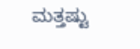ಮತ್ತಷ್ಟು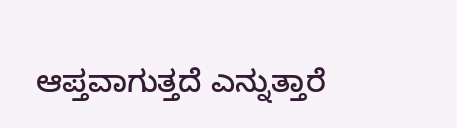ಆಪ್ತವಾಗುತ್ತದೆ ಎನ್ನುತ್ತಾರೆ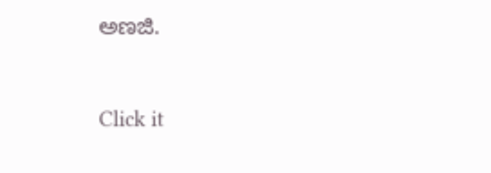ಅಣಜಿ.


Click it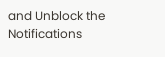and Unblock the Notifications